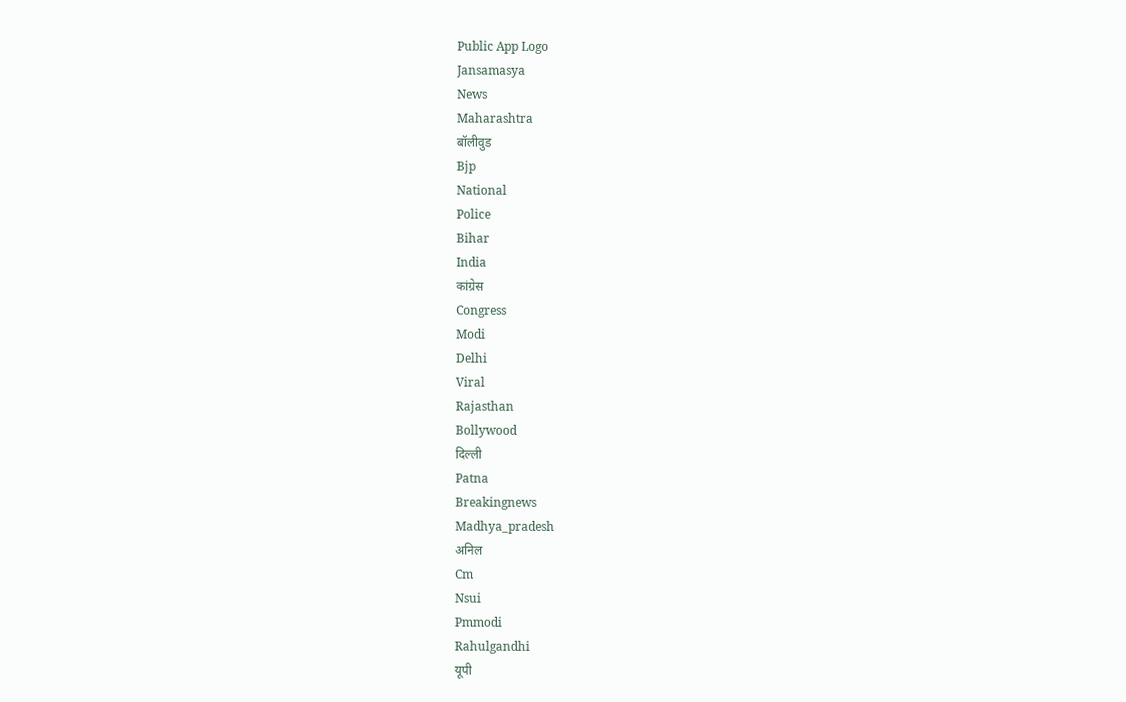Public App Logo
Jansamasya
News
Maharashtra
बॉलीवुड
Bjp
National
Police
Bihar
India
कांग्रेस
Congress
Modi
Delhi
Viral
Rajasthan
Bollywood
दिल्ली
Patna
Breakingnews
Madhya_pradesh
अनिल
Cm
Nsui
Pmmodi
Rahulgandhi
यूपी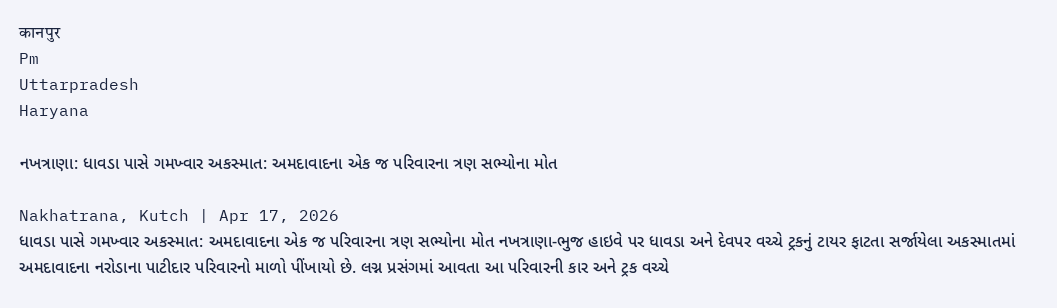कानपुर
Pm
Uttarpradesh
Haryana

નખત્રાણા: ધાવડા પાસે ગમખ્વાર અકસ્માત: અમદાવાદના એક જ પરિવારના ત્રણ સભ્યોના મોત

Nakhatrana, Kutch | Apr 17, 2026
ધાવડા પાસે ગમખ્વાર અકસ્માત: અમદાવાદના એક જ પરિવારના ત્રણ સભ્યોના મોત નખત્રાણા-ભુજ હાઇવે પર ધાવડા અને દેવપર વચ્ચે ટ્રકનું ટાયર ફાટતા સર્જાયેલા અકસ્માતમાં અમદાવાદના નરોડાના પાટીદાર પરિવારનો માળો પીંખાયો છે. લગ્ન પ્રસંગમાં આવતા આ પરિવારની કાર અને ટ્રક વચ્ચે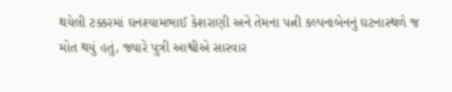થયેલી ટક્કરમાં ઘનશ્યામભાઈ કેશરાણી અને તેમના પત્ની કલ્પનાબેનનું ઘટનાસ્થળે જ મોત થયું હતું, જ્યારે પુત્રી આશ્વીએ સારવાર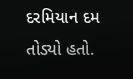દરમિયાન દમ તોડ્યો હતો.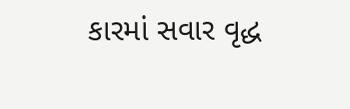કારમાં સવાર વૃદ્ધ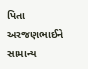પિતા અરજણભાઈને સામાન્ય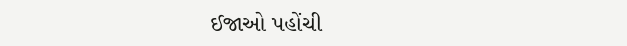ઈજાઓ પહોંચી